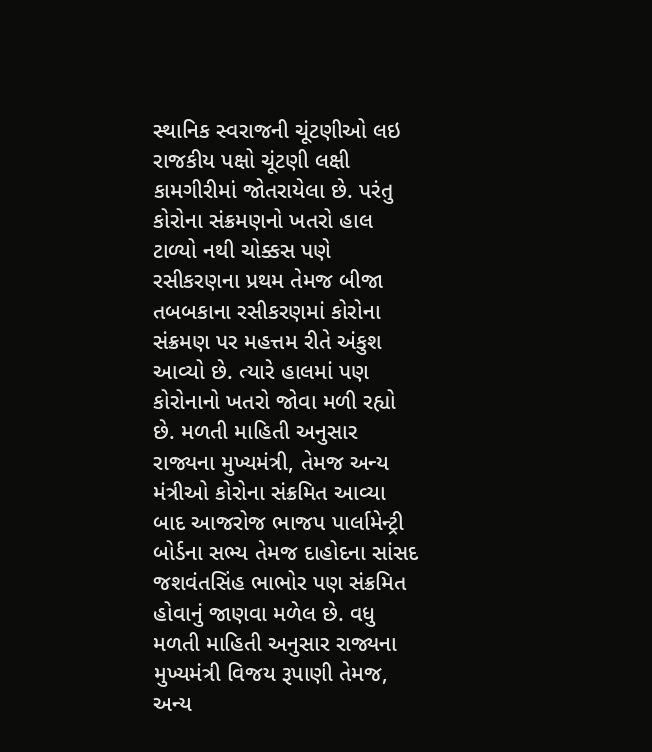સ્થાનિક સ્વરાજની ચૂંટણીઓ લઇ રાજકીય પક્ષો ચૂંટણી લક્ષી કામગીરીમાં જોતરાયેલા છે. પરંતુ કોરોના સંક્રમણનો ખતરો હાલ ટાળ્યો નથી ચોક્કસ પણે રસીકરણના પ્રથમ તેમજ બીજા તબબકાના રસીકરણમાં કોરોના સંક્રમણ પર મહત્તમ રીતે અંકુશ આવ્યો છે. ત્યારે હાલમાં પણ કોરોનાનો ખતરો જોવા મળી રહ્યો છે. મળતી માહિતી અનુસાર રાજ્યના મુખ્યમંત્રી, તેમજ અન્ય મંત્રીઓ કોરોના સંક્રમિત આવ્યા બાદ આજરોજ ભાજપ પાર્લામેન્ટ્રી બોર્ડના સભ્ય તેમજ દાહોદના સાંસદ જશવંતસિંહ ભાભોર પણ સંક્રમિત હોવાનું જાણવા મળેલ છે. વધુ મળતી માહિતી અનુસાર રાજ્યના મુખ્યમંત્રી વિજય રૂપાણી તેમજ, અન્ય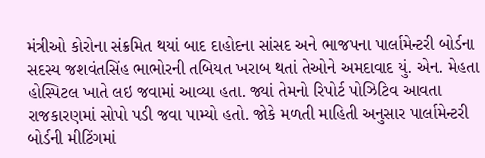મંત્રીઓ કોરોના સંક્રમિત થયાં બાદ દાહોદના સાંસદ અને ભાજપના પાર્લામેન્ટરી બોર્ડના સદસ્ય જશવંતસિંહ ભાભોરની તબિયત ખરાબ થતાં તેઓને અમદાવાદ યું. એન. મેહતા હોસ્પિટલ ખાતે લઇ જવામાં આવ્યા હતા. જ્યાં તેમનો રિપોર્ટ પોઝિટિવ આવતા રાજકારણમાં સોપો પડી જવા પામ્યો હતો. જોકે મળતી માહિતી અનુસાર પાર્લામેન્ટરી બોર્ડની મીટિંગમાં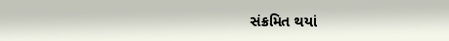સંક્રમિત થયાં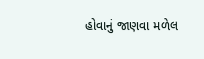હોવાનું જાણવા મળેલ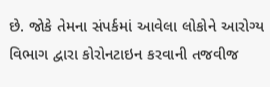છે. જોકે તેમના સંપર્કમાં આવેલા લોકોને આરોગ્ય વિભાગ દ્વારા કોરોનટાઇન કરવાની તજવીજ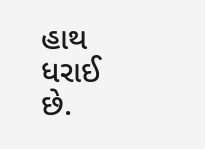હાથ ધરાઈ છે.